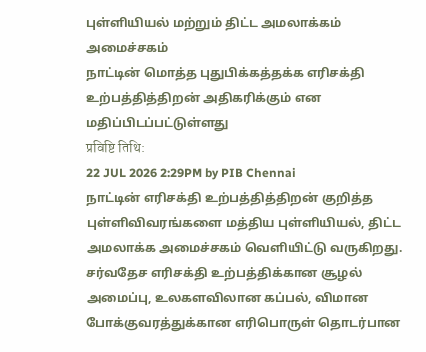புள்ளியியல் மற்றும் திட்ட அமலாக்கம் அமைச்சகம்
நாட்டின் மொத்த புதுபிக்கத்தக்க எரிசக்தி உற்பத்தித்திறன் அதிகரிக்கும் என மதிப்பிடப்பட்டுள்ளது
प्रविष्टि तिथि:
22 JUL 2026 2:29PM by PIB Chennai
நாட்டின் எரிசக்தி உற்பத்தித்திறன் குறித்த புள்ளிவிவரங்களை மத்திய புள்ளியியல், திட்ட அமலாக்க அமைச்சகம் வெளியிட்டு வருகிறது.
சர்வதேச எரிசக்தி உற்பத்திக்கான சூழல் அமைப்பு, உலகளவிலான கப்பல், விமான போக்குவரத்துக்கான எரிபொருள் தொடர்பான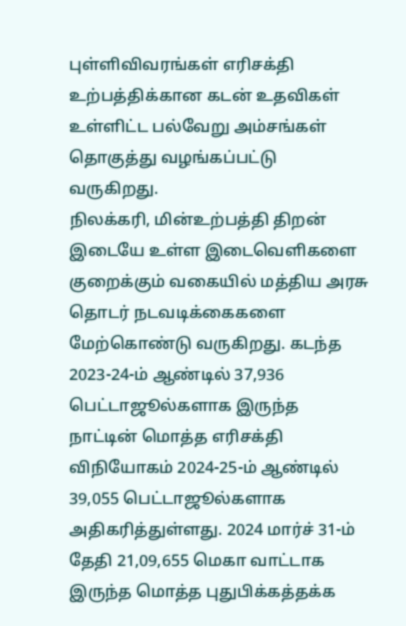புள்ளிவிவரங்கள் எரிசக்தி உற்பத்திக்கான கடன் உதவிகள் உள்ளிட்ட பல்வேறு அம்சங்கள் தொகுத்து வழங்கப்பட்டு வருகிறது.
நிலக்கரி, மின்உற்பத்தி திறன் இடையே உள்ள இடைவெளிகளை குறைக்கும் வகையில் மத்திய அரசு தொடர் நடவடிக்கைகளை மேற்கொண்டு வருகிறது. கடந்த 2023-24-ம் ஆண்டில் 37,936 பெட்டாஜூல்களாக இருந்த நாட்டின் மொத்த எரிசக்தி விநியோகம் 2024-25-ம் ஆண்டில் 39,055 பெட்டாஜூல்களாக அதிகரித்துள்ளது. 2024 மார்ச் 31-ம் தேதி 21,09,655 மெகா வாட்டாக இருந்த மொத்த புதுபிக்கத்தக்க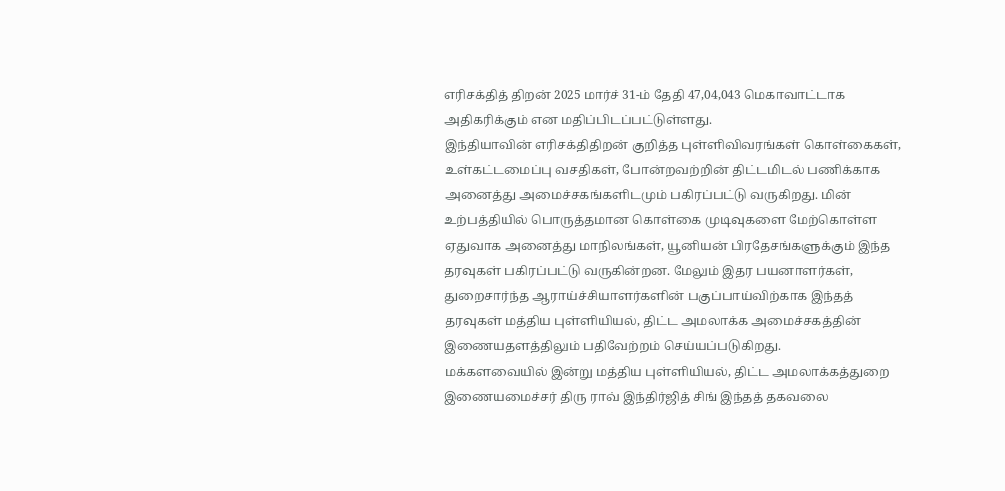எரிசக்தித் திறன் 2025 மார்ச் 31-ம் தேதி 47,04,043 மெகாவாட்டாக அதிகரிக்கும் என மதிப்பிடப்பட்டுள்ளது.
இந்தியாவின் எரிசக்திதிறன் குறித்த புள்ளிவிவரங்கள் கொள்கைகள், உள்கட்டமைப்பு வசதிகள், போன்றவற்றின் திட்டமிடல் பணிக்காக அனைத்து அமைச்சகங்களிடமும் பகிரப்பட்டு வருகிறது. மின் உற்பத்தியில் பொருத்தமான கொள்கை முடிவுகளை மேற்கொள்ள ஏதுவாக அனைத்து மாநிலங்கள், யூனியன் பிரதேசங்களுக்கும் இந்த தரவுகள் பகிரப்பட்டு வருகின்றன. மேலும் இதர பயனாளர்கள், துறைசார்ந்த ஆராய்ச்சியாளர்களின் பகுப்பாய்விற்காக இந்தத் தரவுகள் மத்திய புள்ளியியல், திட்ட அமலாக்க அமைச்சகத்தின் இணையதளத்திலும் பதிவேற்றம் செய்யப்படுகிறது.
மக்களவையில் இன்று மத்திய புள்ளியியல், திட்ட அமலாக்கத்துறை இணையமைச்சர் திரு ராவ் இந்திர்ஜித் சிங் இந்தத் தகவலை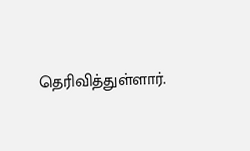தெரிவித்துள்ளார்.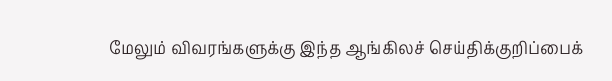மேலும் விவரங்களுக்கு இந்த ஆங்கிலச் செய்திக்குறிப்பைக்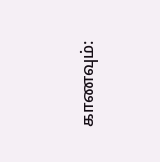காணவும்: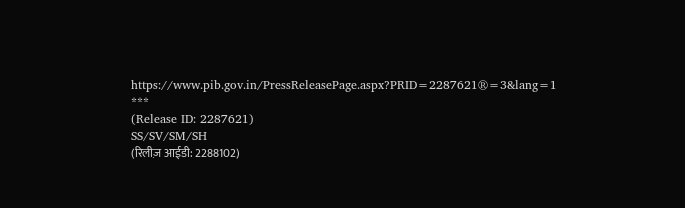https://www.pib.gov.in/PressReleasePage.aspx?PRID=2287621®=3&lang=1
***
(Release ID: 2287621)
SS/SV/SM/SH
(रिलीज़ आईडी: 2288102)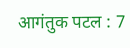आगंतुक पटल : 7